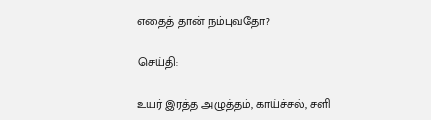எதைத் தான் நம்புவதோ?

செய்தி:

உயர் இரத்த அழுத்தம், காய்ச்சல், சளி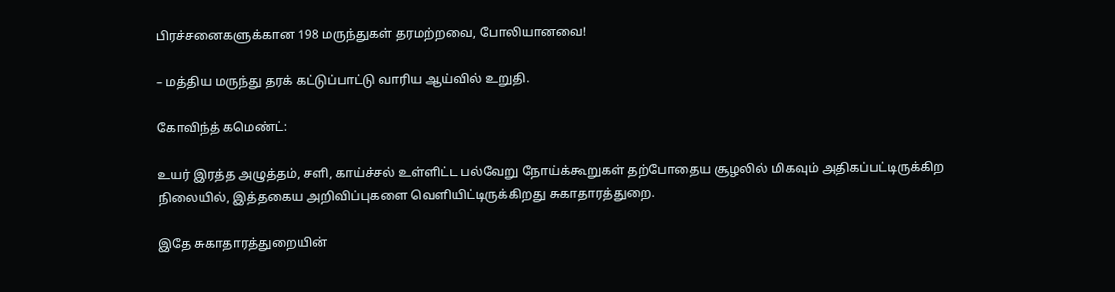பிரச்சனைகளுக்கான 198 மருந்துகள் தரமற்றவை, போலியானவை!

– மத்திய மருந்து தரக் கட்டுப்பாட்டு வாரிய ஆய்வில் உறுதி.

கோவிந்த் கமெண்ட்:

உயர் இரத்த அழுத்தம், சளி, காய்ச்சல் உள்ளிட்ட பல்வேறு நோய்க்கூறுகள் தற்போதைய சூழலில் மிகவும் அதிகப்பட்டிருக்கிற நிலையில், இத்தகைய அறிவிப்புகளை வெளியிட்டிருக்கிறது சுகாதாரத்துறை.

இதே சுகாதாரத்துறையின்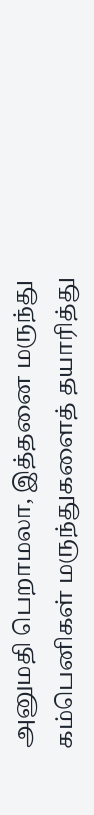அனுமதி பெறாமலா, இத்தனை மருந்து கம்பெனிகள் மருந்துகளைத் தயாரித்து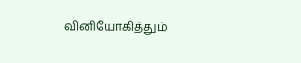வினியோகித்தும்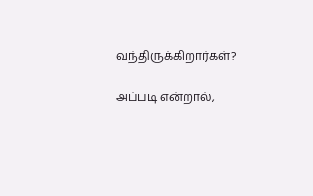வந்திருக்கிறார்கள்?

அப்படி என்றால்,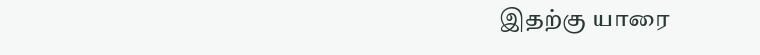இதற்கு யாரை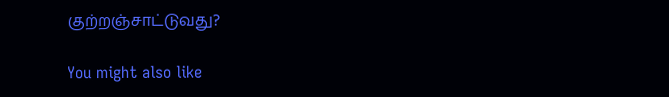குற்றஞ்சாட்டுவது?

You might also like